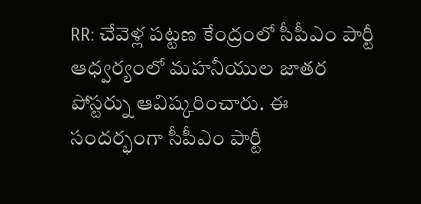RR: చేవెళ్ల పట్టణ కేంద్రంలో సీపీఎం పార్టీ ఆధ్వర్యంలో మహనీయుల జాతర పోస్టర్ను ఆవిష్కరించారు. ఈ సందర్భంగా సీపీఎం పార్టీ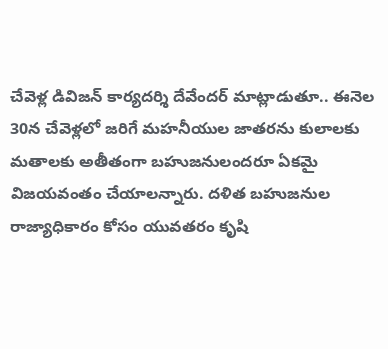చేవెళ్ల డివిజన్ కార్యదర్శి దేవేందర్ మాట్లాడుతూ.. ఈనెల 30న చేవెళ్లలో జరిగే మహనీయుల జాతరను కులాలకు మతాలకు అతీతంగా బహుజనులందరూ ఏకమై విజయవంతం చేయాలన్నారు. దళిత బహుజనుల రాజ్యాధికారం కోసం యువతరం కృషి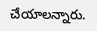చేయాలన్నారు.